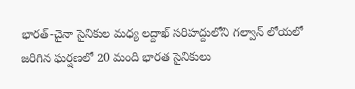భారత్-చైనా సైనికుల మధ్య లద్దాఖ్ సరిహద్దులోని గల్వాన్ లోయలో జరిగిన ఘర్షణలో 20 మంది భారత సైనికులు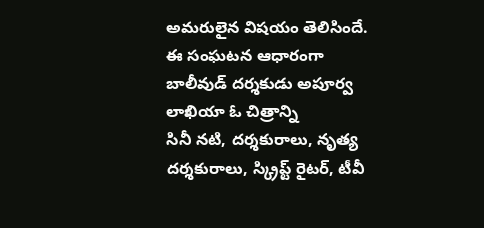అమరులైన విషయం తెలిసిందే. ఈ సంఘటన ఆధారంగా బాలీవుడ్ దర్శకుడు అపూర్వ లాఖియా ఓ చిత్రాన్ని
సినీ నటి, దర్శకురాలు, నృత్య దర్శకురాలు, స్క్రిప్ట్ రైటర్, టీవీ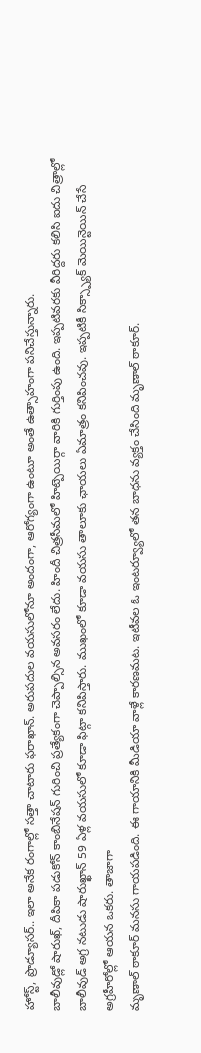హోస్ట్, ప్రొడ్యూసర్.. ఇలా అనేక రంగాల్లో సత్తా చాటారు ఫరాఖాన్. అరుపదుల వయసులోనూ అందంగా, ఆరోగ్యంగా ఉంటూ అంతే ఉత్సాహంగా పనిచేస్తున్నారు.
బాలీవుడ్లో షారుఖ్, దీపికా పడుకోన్ కాంబినేషన్ గురించి ప్రత్యేకంగా చెప్పాల్సిన అవసరం లేదు. హిందీ చిత్రసీమలో హిట్పెయిర్గా వారికి గుర్తింపు ఉంది. ఇప్పటివరకు వీరిద్దరు కలిసి ఐదు చిత్రాల్లో
బాలీవుడ్ అగ్ర నటుడు షారుఖ్ఖాన్ 59 ఏళ్ల వయసులో కూడా ఫిట్గా కనిపిస్తారు. ముఖంలో కూడా వయసు తాలూకు ఛాయలు ఏమాత్రం కనిపించవు. ఇప్పటికీ సిక్స్ప్యాక్ మెయిన్టెయిన్ చేసే అగ్రహీరోల్లో ఆయన ఒకరు. తాజాగా
మృణాల్ ఠాకూర్ మనసు గాయపడింది. ఈ గాయానికి మీడియా వాళ్లే కారణమట. ఇటీవల ఓ ఇంటర్వ్యూలో తన బాధను వ్యక్తం చేసింది మృణాల్ ఠాకూర్.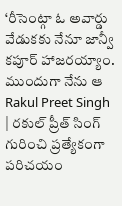‘రీసెంట్గా ఓ అవార్డు వేడుకకు నేనూ జాన్వీ కపూర్ హాజరయ్యాం. ముందుగా నేను ఆ
Rakul Preet Singh | రకుల్ ప్రీత్ సింగ్ గురించి ప్రత్యేకంగా పరిచయం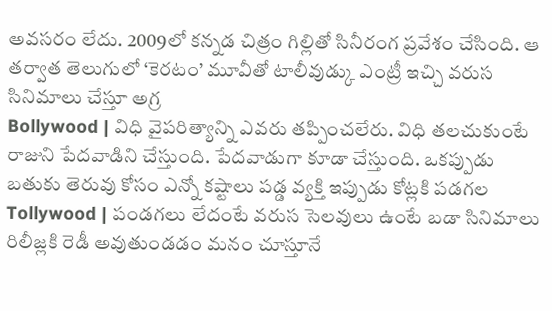అవసరం లేదు. 2009లో కన్నడ చిత్రం గిల్లితో సినీరంగ ప్రవేశం చేసింది. ఆ తర్వాత తెలుగులో ‘కెరటం’ మూవీతో టాలీవుడ్కు ఎంట్రీ ఇచ్చి వరుస సినిమాలు చేస్తూ అగ్ర
Bollywood | విధి వైపరిత్యాన్ని ఎవరు తప్పించలేరు. విధి తలచుకుంటే రాజుని పేదవాడిని చేస్తుంది. పేదవాడుగా కూడా చేస్తుంది. ఒకప్పుడు బతుకు తెరువు కోసం ఎన్నో కష్టాలు పడ్డ వ్యక్తి ఇప్పుడు కోట్లకి పడగల
Tollywood | పండగలు లేదంటే వరుస సెలవులు ఉంటే బడా సినిమాలు రిలీజ్లకి రెడీ అవుతుండడం మనం చూస్తూనే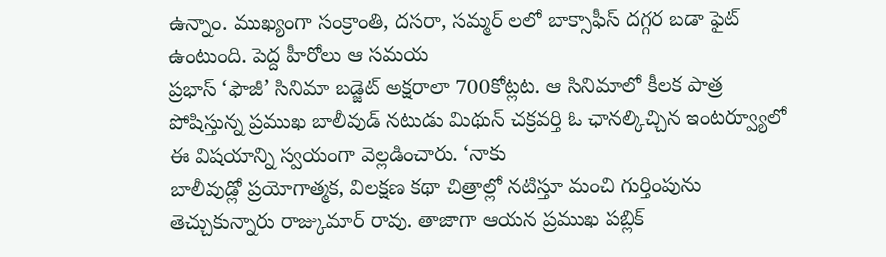ఉన్నాం. ముఖ్యంగా సంక్రాంతి, దసరా, సమ్మర్ లలో బాక్సాఫీస్ దగ్గర బడా ఫైట్ ఉంటుంది. పెద్ద హీరోలు ఆ సమయ
ప్రభాస్ ‘ఫౌజీ’ సినిమా బడ్జెట్ అక్షరాలా 700కోట్లట. ఆ సినిమాలో కీలక పాత్ర పోషిస్తున్న ప్రముఖ బాలీవుడ్ నటుడు మిథున్ చక్రవర్తి ఓ ఛానల్కిచ్చిన ఇంటర్వ్యూలో ఈ విషయాన్ని స్వయంగా వెల్లడించారు. ‘నాకు
బాలీవుడ్లో ప్రయోగాత్మక, విలక్షణ కథా చిత్రాల్లో నటిస్తూ మంచి గుర్తింపును తెచ్చుకున్నారు రాజ్కుమార్ రావు. తాజాగా ఆయన ప్రముఖ పబ్లిక్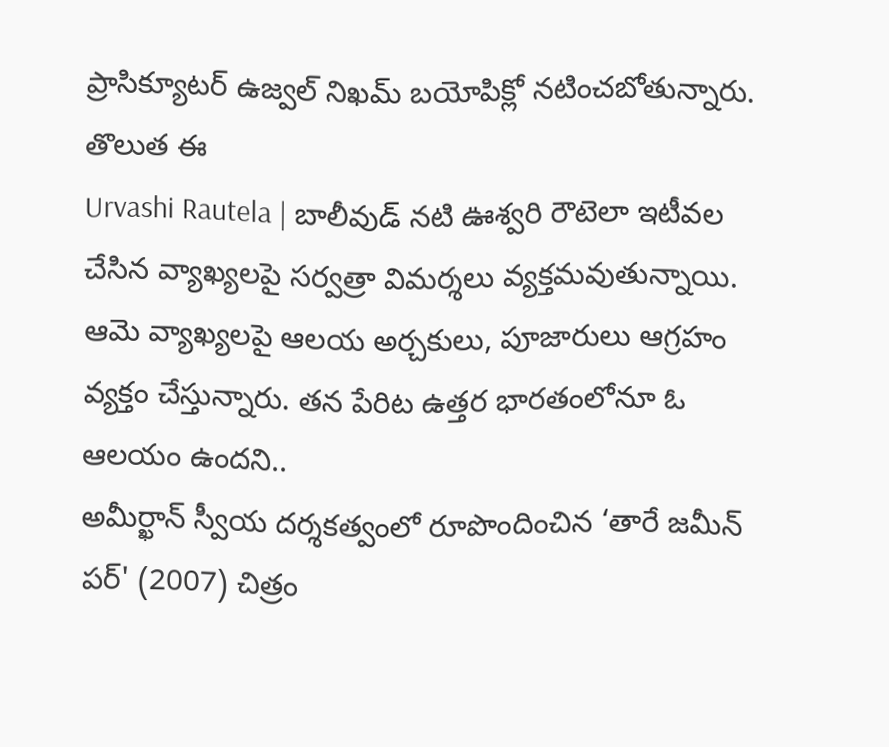ప్రాసిక్యూటర్ ఉజ్వల్ నిఖమ్ బయోపిక్లో నటించబోతున్నారు. తొలుత ఈ
Urvashi Rautela | బాలీవుడ్ నటి ఊశ్వరి రౌటెలా ఇటీవల చేసిన వ్యాఖ్యలపై సర్వత్రా విమర్శలు వ్యక్తమవుతున్నాయి. ఆమె వ్యాఖ్యలపై ఆలయ అర్చకులు, పూజారులు ఆగ్రహం వ్యక్తం చేస్తున్నారు. తన పేరిట ఉత్తర భారతంలోనూ ఓ ఆలయం ఉందని..
అమీర్ఖాన్ స్వీయ దర్శకత్వంలో రూపొందించిన ‘తారే జమీన్ పర్' (2007) చిత్రం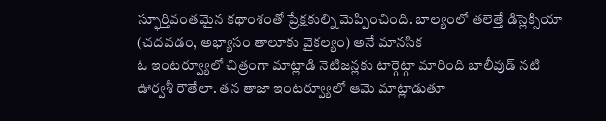స్ఫూర్తివంతమైన కథాంశంతో ప్రేక్షకుల్ని మెప్పించింది. బాల్యంలో తలెత్తే డిస్లెక్సియా (చదవడం, అభ్యాసం తాలూకు వైకల్యం) అనే మానసిక
ఓ ఇంటర్వ్యూలో చిత్రంగా మాట్లాడి నెటిజన్లకు టార్గెట్గా మారింది బాలీవుడ్ నటి ఊర్వశీ రౌతేలా. తన తాజా ఇంటర్వ్యూలో ఆమె మాట్లాడుతూ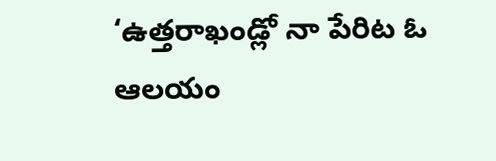‘ఉత్తరాఖండ్లో నా పేరిట ఓ ఆలయం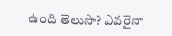ఉంది తెలుసా? ఎవరైనా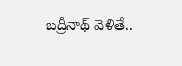బద్రీనాథ్ వెళితే..